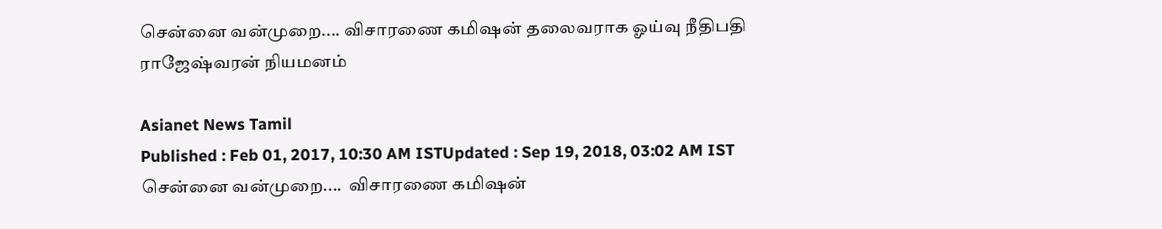சென்னை வன்முறை.... விசாரணை கமிஷன் தலைவராக ஓய்வு நீதிபதி ராஜேஷ்வரன் நியமனம்

Asianet News Tamil
Published : Feb 01, 2017, 10:30 AM ISTUpdated : Sep 19, 2018, 03:02 AM IST
சென்னை வன்முறை....  விசாரணை கமிஷன்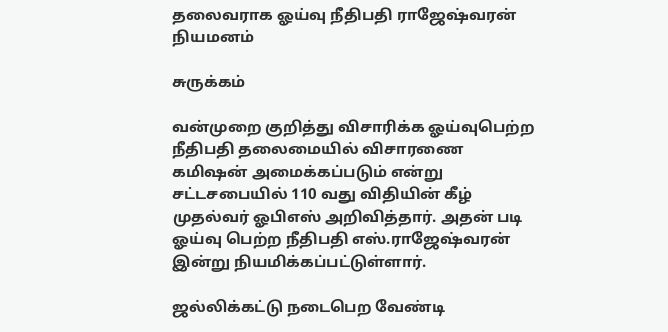தலைவராக ஓய்வு நீதிபதி ராஜேஷ்வரன்  நியமனம்

சுருக்கம்

வன்முறை குறித்து விசாரிக்க ஓய்வுபெற்ற நீதிபதி தலைமையில் விசாரணை கமிஷன் அமைக்கப்படும் என்று சட்டசபையில் 110 வது விதியின் கீழ் முதல்வர் ஓபிஎஸ் அறிவித்தார். அதன் படி ஓய்வு பெற்ற நீதிபதி எஸ்.ராஜேஷ்வரன் இன்று நியமிக்கப்பட்டுள்ளார்.

ஜல்லிக்கட்டு நடைபெற வேண்டி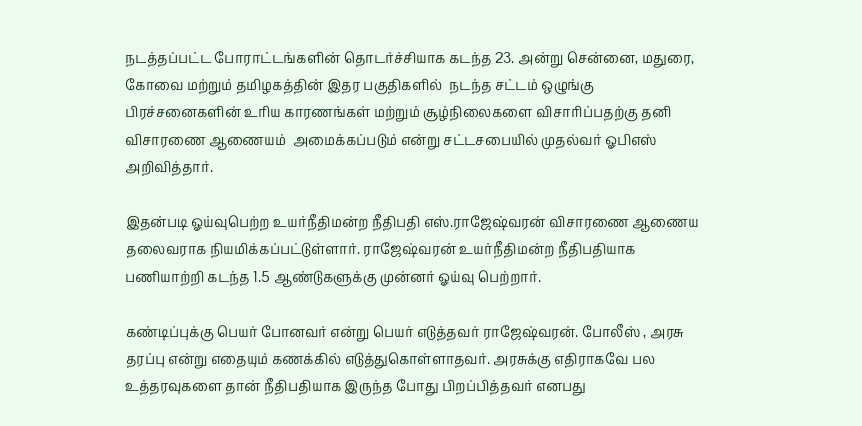நடத்தப்பட்ட போராட்டங்களின் தொடர்ச்சியாக கடந்த 23. அன்று சென்னை, மதுரை, கோவை மற்றும் தமிழகத்தின் இதர பகுதிகளில்  நடந்த சட்டம் ஒழுங்கு பிரச்சனைகளின் உரிய காரணங்கள் மற்றும் சூழ்நிலைகளை விசாரிப்பதற்கு தனி விசாரணை ஆணையம்  அமைக்கப்படும் என்று சட்டசபையில் முதல்வர் ஓபிஎஸ் அறிவித்தார்.

இதன்படி ஓய்வுபெற்ற உயர்நீதிமன்ற நீதிபதி எஸ்.ராஜேஷ்வரன் விசாரணை ஆணைய தலைவராக நியமிக்கப்பட்டுள்ளார். ராஜேஷ்வரன் உயர்நீதிமன்ற நீதிபதியாக பணியாற்றி கடந்த 1.5 ஆண்டுகளுக்கு முன்னர் ஓய்வு பெற்றார்.

கண்டிப்புக்கு பெயர் போனவர் என்று பெயர் எடுத்தவர் ராஜேஷ்வரன். போலீஸ் , அரசு தரப்பு என்று எதையும் கணக்கில் எடுத்துகொள்ளாதவர். அரசுக்கு எதிராகவே பல உத்தரவுகளை தான் நீதிபதியாக இருந்த போது பிறப்பித்தவர் எனபது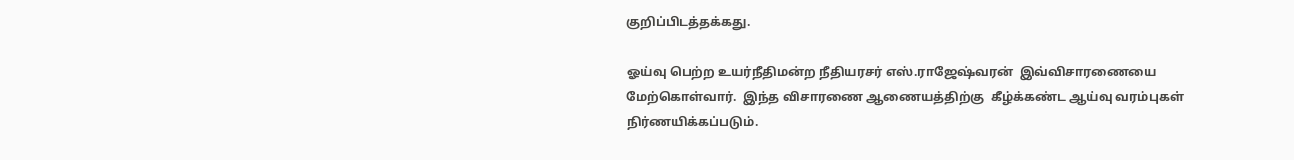குறிப்பிடத்தக்கது.

ஓய்வு பெற்ற உயர்நீதிமன்ற நீதியரசர் எஸ்.ராஜேஷ்வரன்  இவ்விசாரணையை மேற்கொள்வார்.  இந்த விசாரணை ஆணையத்திற்கு  கீழ்க்கண்ட ஆய்வு வரம்புகள் நிர்ணயிக்கப்படும்.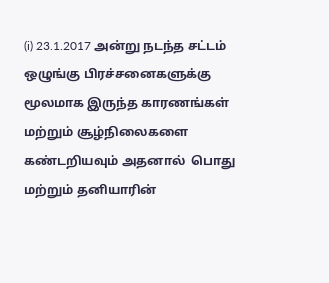(i) 23.1.2017 அன்று நடந்த சட்டம் ஒழுங்கு பிரச்சனைகளுக்கு மூலமாக இருந்த காரணங்கள் மற்றும் சூழ்நிலைகளை கண்டறியவும் அதனால்  பொது மற்றும் தனியாரின்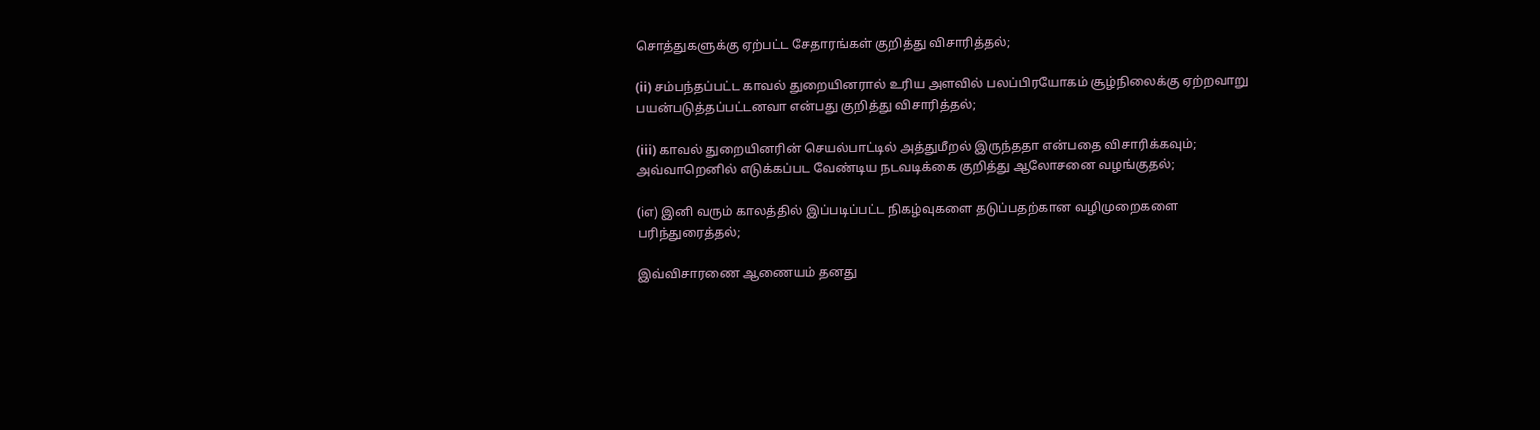சொத்துகளுக்கு ஏற்பட்ட சேதாரங்கள் குறித்து விசாரித்தல்;

(ii) சம்பந்தப்பட்ட காவல் துறையினரால் உரிய அளவில் பலப்பிரயோகம் சூழ்நிலைக்கு ஏற்றவாறு பயன்படுத்தப்பட்டனவா என்பது குறித்து விசாரித்தல்;

(iii) காவல் துறையினரின் செயல்பாட்டில் அத்துமீறல் இருந்ததா என்பதை விசாரிக்கவும்; அவ்வாறெனில் எடுக்கப்பட வேண்டிய நடவடிக்கை குறித்து ஆலோசனை வழங்குதல்;

(iஎ) இனி வரும் காலத்தில் இப்படிப்பட்ட நிகழ்வுகளை தடுப்பதற்கான வழிமுறைகளை பரிந்துரைத்தல்;

இவ்விசாரணை ஆணையம் தனது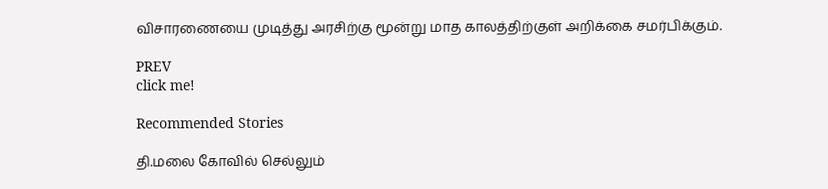விசாரணையை முடித்து அரசிற்கு மூன்று மாத காலத்திற்குள் அறிக்கை சமர்பிக்கும்.

PREV
click me!

Recommended Stories

தி.மலை கோவில் செல்லும்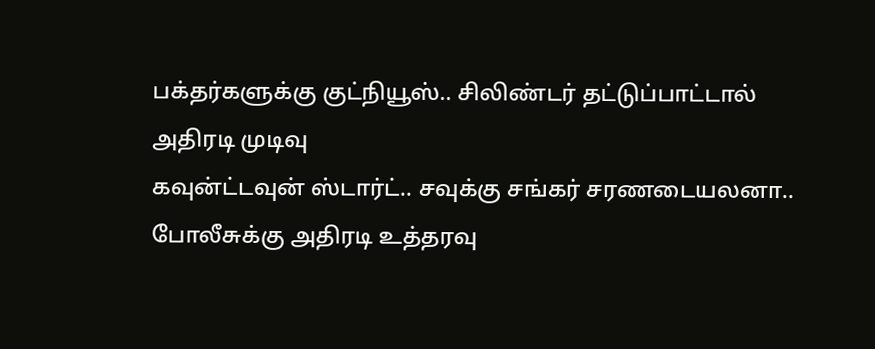பக்தர்களுக்கு குட்நியூஸ்.. சிலிண்டர் தட்டுப்பாட்டால் அதிரடி முடிவு
கவுன்ட்டவுன் ஸ்டார்ட்.. சவுக்கு சங்கர் சரணடையலனா.. போலீசுக்கு அதிரடி உத்தரவு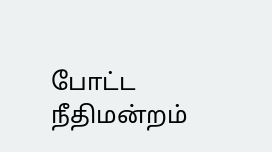போட்ட நீதிமன்றம்